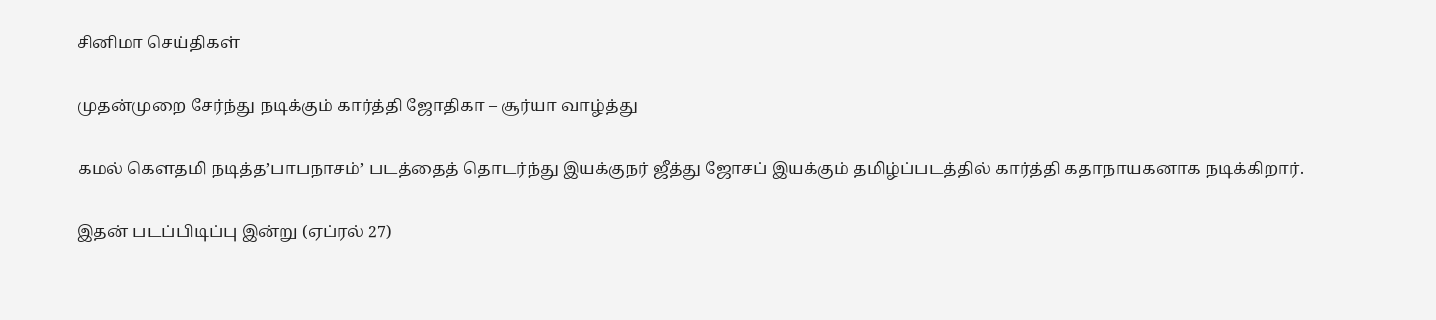சினிமா செய்திகள்

முதன்முறை சேர்ந்து நடிக்கும் கார்த்தி ஜோதிகா – சூர்யா வாழ்த்து

கமல் கெளதமி நடித்த’பாபநாசம்’ படத்தைத் தொடர்ந்து இயக்குநர் ஜீத்து ஜோசப் இயக்கும் தமிழ்ப்படத்தில் கார்த்தி கதாநாயகனாக நடிக்கிறார்.

இதன் படப்பிடிப்பு இன்று (ஏப்ரல் 27)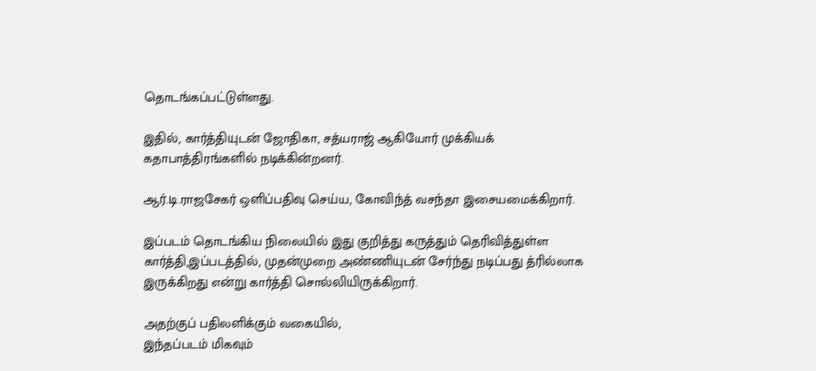தொடங்கப்பட்டுள்ளது.

இதில், கார்த்தியுடன் ஜோதிகா, சத்யராஜ் ஆகியோர் முக்கியக் கதாபாத்திரங்களில் நடிக்கின்றனர்.

ஆர்.டி.ராஜசேகர் ஒளிப்பதிவு செய்ய, கோவிந்த் வசந்தா இசையமைக்கிறார்.

இப்படம் தொடங்கிய நிலையில் இது குறித்து கருத்தும் தெரிவித்துள்ள கார்த்தி,இப்படத்தில், முதன்முறை அண்ணியுடன் சேர்ந்து நடிப்பது த்ரில்லாக இருக்கிறது என்று கார்த்தி சொல்லியிருக்கிறார்.

அதற்குப் பதிலளிக்கும் வகையில்,
இந்தப்படம் மிகவும்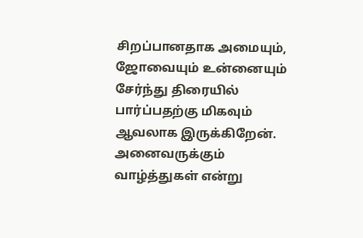சிறப்பானதாக அமையும், ஜோவையும் உன்னையும் சேர்ந்து திரையில் பார்ப்பதற்கு மிகவும் ஆவலாக இருக்கிறேன். அனைவருக்கும் வாழ்த்துகள் என்று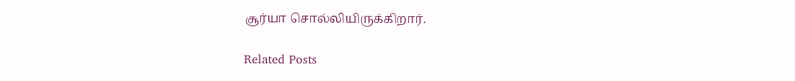சூர்யா சொல்லியிருக்கிறார்.

Related Posts